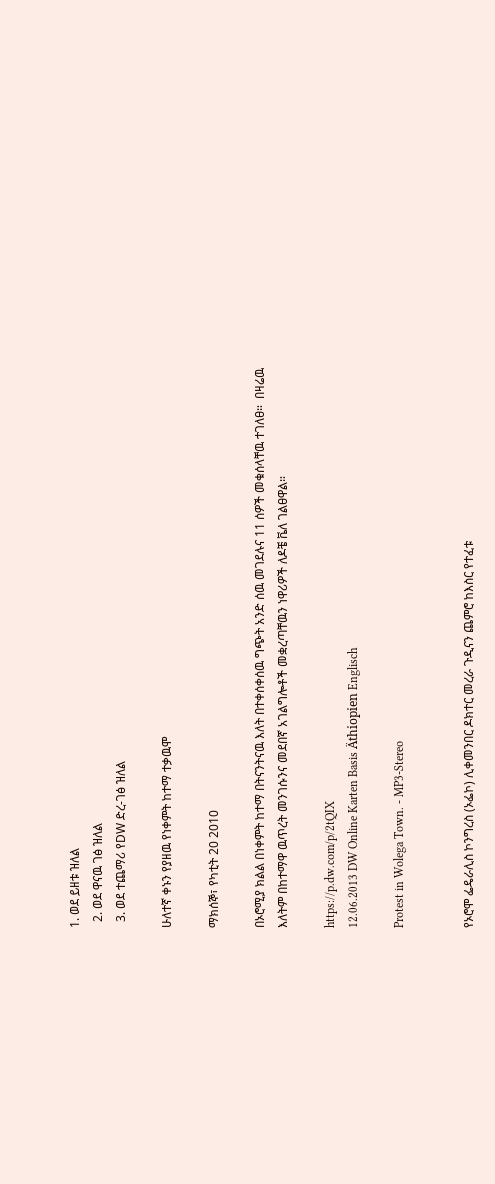1. ወደ ይዘቱ ዝለል
  2. ወደ ዋናዉ ገፅ ዝለል
  3. ወደ ተጨማሪ የDW ድረ-ገፅ ዝለል

ሁለተኛ ቀኑን የያዘዉ የነቀምት ከተማ ተቃዉሞ

ማክሰኞ፣ የካቲት 20 2010

በኦሮሚያ ክልል በነቀምት ከተማ በትናንትናዉ እለት በተቀሰቀሰዉ ግጭት አንድ ሰዉ መገደሉና 11 ሰዎች መቁሰላቸዉ ተገለፀ።  በዛሬዉ እለትም በከተማዋ ዉጥረት መንገሱንና መደበኛ አገልግሎቶች መቋረጣቸዉን ነዋሪዎች ለዶቼ ቬለ ገልፀዋል።

https://p.dw.com/p/2tQIX
12.06.2013 DW Online Karten Basis Äthiopien Englisch

Protest in Wolega Town. - MP3-Stereo


የኦሮሞ ፌዴራሊስ ኮንግረስ (ኦፌኮ) ሊቀመንበር ዶክተር መረራ ጉዲናን ጨምሮ ከእስር የተፈቱ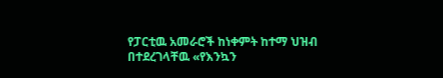የፓርቲዉ አመራሮች ከነቀምት ከተማ ህዝብ በተደረገላቸዉ «የእንኳን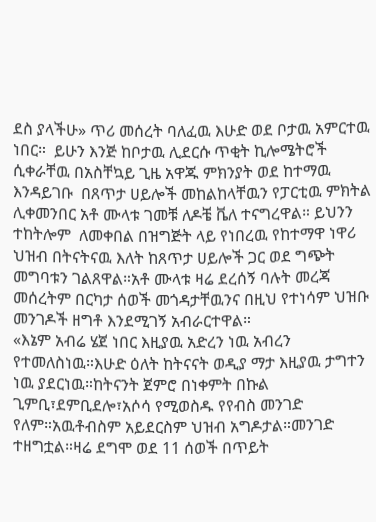ደስ ያላችሁ» ጥሪ መሰረት ባለፈዉ እሁድ ወደ ቦታዉ አምርተዉ ነበር።  ይሁን እንጅ ከቦታዉ ሊደርሱ ጥቂት ኪሎሜትሮች ሲቀራቸዉ በአስቸኳይ ጊዜ አዋጁ ምክንያት ወደ ከተማዉ እንዳይገቡ  በጸጥታ ሀይሎች መከልከላቸዉን የፓርቲዉ ምክትል ሊቀመንበር አቶ ሙላቱ ገመቹ ለዶቼ ቬለ ተናግረዋል። ይህንን ተከትሎም  ለመቀበል በዝግጅት ላይ የነበረዉ የከተማዋ ነዋሪ ህዝብ በትናትናዉ እለት ከጸጥታ ሀይሎች ጋር ወደ ግጭት መግባቱን ገልጸዋል።አቶ ሙላቱ ዛሬ ደረሰኝ ባሉት መረጃ መሰረትም በርካታ ሰወች መጎዳታቸዉንና በዚህ የተነሳም ህዝቡ መንገዶች ዘግቶ እንደሚገኝ አብራርተዋል።
«እኔም አብሬ ሄጀ ነበር እዚያዉ አድረን ነዉ አብረን የተመለስነዉ።እሁድ ዕለት ከትናናት ወዲያ ማታ እዚያዉ ታግተን ነዉ ያደርነዉ።ከትናንት ጀምሮ በነቀምት በኩል ጊምቢ፣ደምቢደሎ፣አሶሳ የሚወስዱ የየብስ መንገድ የለም።አዉቶብስም አይደርስም ህዝብ አግዶታል።መንገድ ተዘግቷል።ዛሬ ደግሞ ወደ 11 ሰወች በጥይት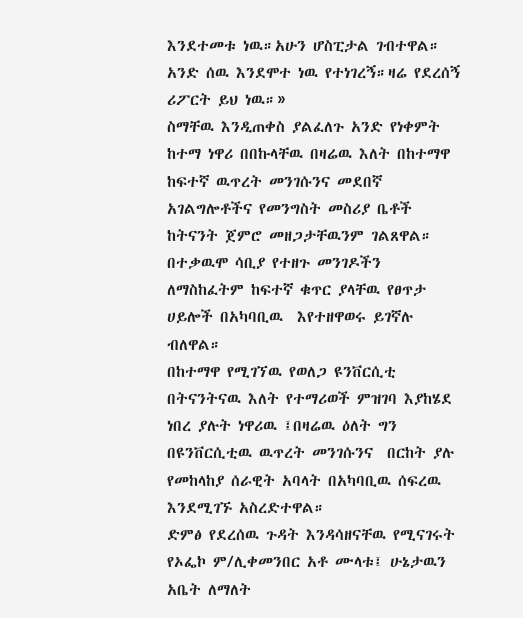እንደተመቱ ነዉ።አሁን ሆስፒታል ገብተዋል። አንድ ሰዉ እንደሞተ ነዉ የተነገረኝ።ዛሬ የደረሰኝ ሪፖርት ይህ ነዉ።»
ስማቸዉ እንዲጠቀስ ያልፈለጉ አንድ የነቀምት ከተማ ነዋሪ በበኩላቸዉ በዛሬዉ እለት በከተማዋ  ከፍተኛ ዉጥረት መንገሱንና መደበኛ አገልግሎቶችና የመንግስት መስሪያ ቤቶች ከትናንት ጀምሮ መዘጋታቸዉንም ገልጸዋል።  በተቃዉሞ ሳቢያ የተዘጉ መንገዶችን  ለማስከፈትም ከፍተኛ ቁጥር ያላቸዉ የፀጥታ ሀይሎች በአካባቢዉ  እየተዘዋወሩ ይገኛሉ ብለዋል።
በከተማዋ የሚገኘዉ የወለጋ ዩንቨርሲቲ በትናንትናዉ እለት የተማሪወች ምዝገባ እያከሄደ ነበረ ያሉት ነዋሪዉ ፤በዛሬዉ ዕለት ግን በዩንቨርሲቲዉ ዉጥረት መንገሱንና  በርከት ያሉ የመከላከያ ሰራዊት አባላት በአካባቢዉ ሰፍረዉ እንደሚገኙ አስረድተዋል።
ድምፅ የደረሰዉ ጉዳት እንዳሳዘናቸዉ የሚናገሩት  የኦፌኮ ም/ሊቀመንበር አቶ ሙላቱ፤ ሁኔታዉን አቤት ለማለት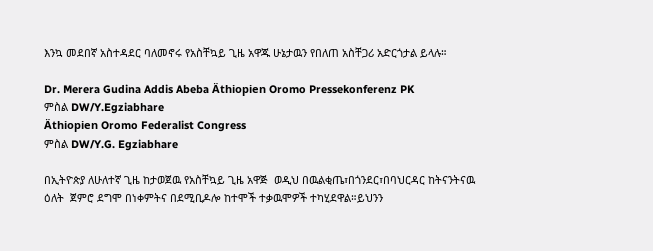እንኳ መደበኛ አስተዳደር ባለመኖሩ የአስቸኳይ ጊዜ አዋጁ ሁኔታዉን የበለጠ አስቸጋሪ አድርጎታል ይላሉ።

Dr. Merera Gudina Addis Abeba Äthiopien Oromo Pressekonferenz PK
ምስል DW/Y.Egziabhare
Äthiopien Oromo Federalist Congress
ምስል DW/Y.G. Egziabhare

በኢትዮጵያ ለሁለተኛ ጊዜ ከታወጀዉ የአስቸኳይ ጊዜ አዋጅ  ወዲህ በዉልቂጤ፣በጎንደር፣በባህርዳር ከትናንትናዉ ዕለት  ጀምሮ ደግሞ በነቀምትና በደሚቢዶሎ ከተሞች ተቃዉሞዎች ተካሂደዋል።ይህንን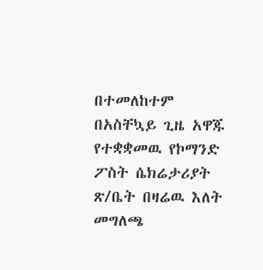በተመለከተም  በአስቸኳይ ጊዜ አዋጁ የተቋቋመዉ የኮማንድ ፖስት ሴክሬታሪያት ጽ/ቤት በዛሬዉ እለት መግለጫ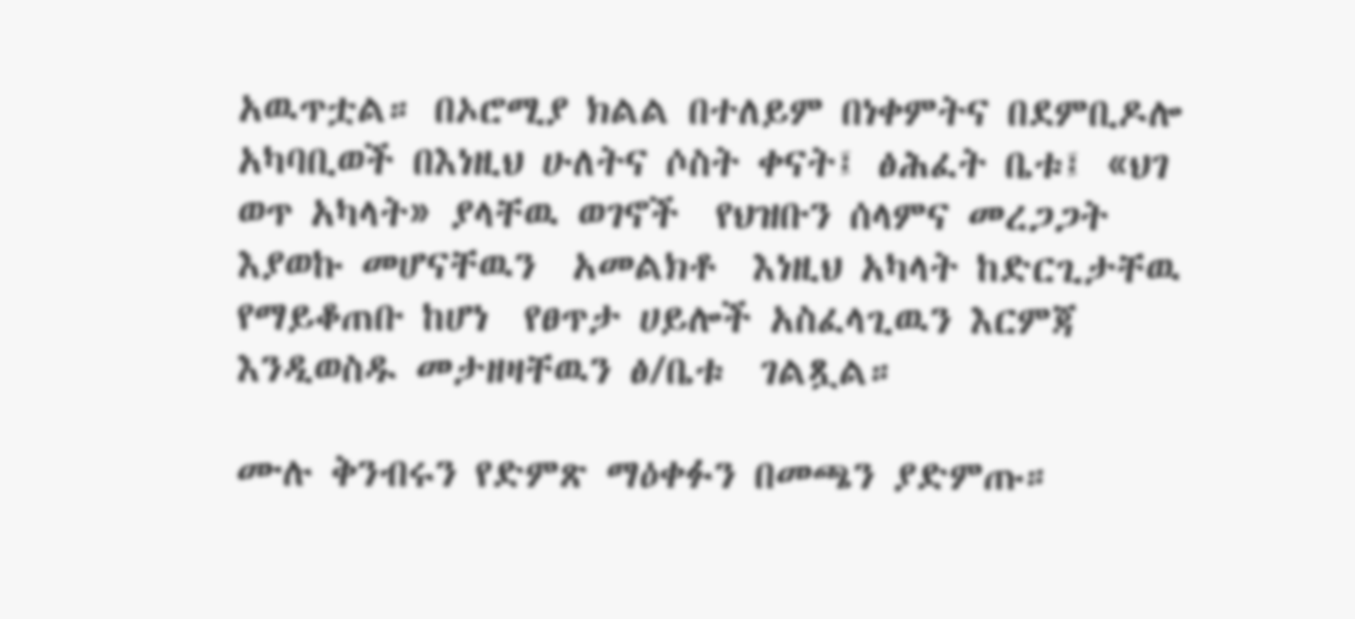አዉጥቷል። በኦሮሚያ ክልል በተለይም በነቀምትና በደምቢዶሎ አካባቢወች በእነዚህ ሁለትና ሶስት ቀናት፤ ፅሕፈት ቤቱ፤ «ህገ ወጥ አካላት» ያላቸዉ ወገኖች  የህዝቡን ሰላምና መረጋጋት እያወኩ መሆናቸዉን  አመልክቶ  እነዚህ አካላት ከድርጊታቸዉ የማይቆጠቡ ከሆነ  የፀጥታ ሀይሎች አስፈላጊዉን እርምጃ እንዲወስዱ መታዘዛቸዉን ፅ/ቤቱ  ገልጿል።

ሙሉ ቅንብሩን የድምጽ ማዕቀፉን በመጫን ያድምጡ።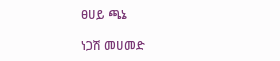ፀሀይ ጫኔ

ነጋሽ መሀመድ